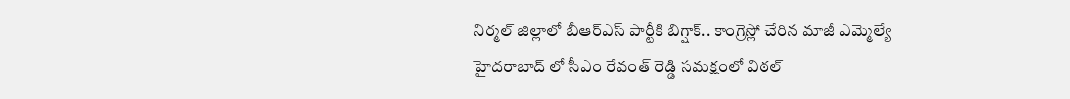నిర్మల్ జిల్లాలో బీఆర్ఎస్ పార్టీకి బిగ్షాక్.. కాంగ్రెస్లో చేరిన మాజీ ఎమ్మెల్యే
హైదరాబాద్ లో సీఎం రేవంత్ రెడ్డి సమక్షంలో విఠల్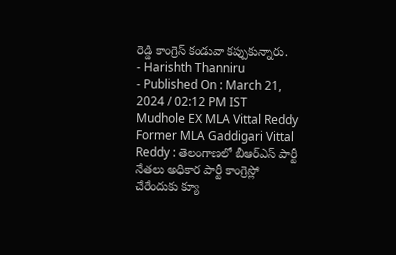రెడ్డి కాంగ్రెస్ కండువా కప్పుకున్నారు.
- Harishth Thanniru
- Published On : March 21, 2024 / 02:12 PM IST
Mudhole EX MLA Vittal Reddy
Former MLA Gaddigari Vittal Reddy : తెలంగాణలో బీఆర్ఎస్ పార్టీ నేతలు అధికార పార్టీ కాంగ్రెస్లో చేరేందుకు క్యూ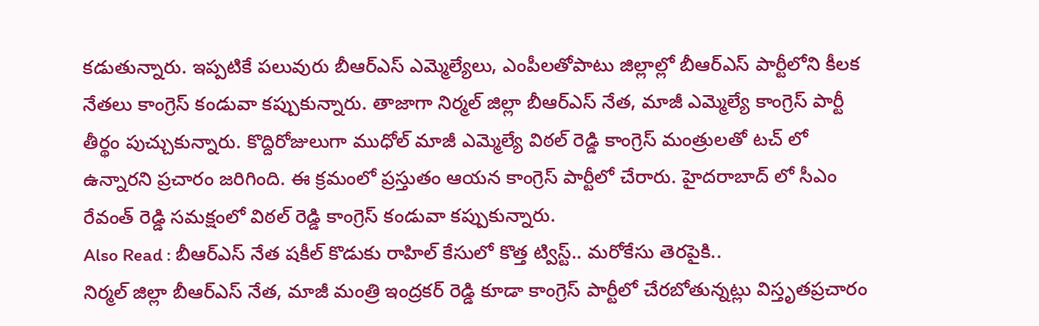కడుతున్నారు. ఇప్పటికే పలువురు బీఆర్ఎస్ ఎమ్మెల్యేలు, ఎంపీలతోపాటు జిల్లాల్లో బీఆర్ఎస్ పార్టీలోని కీలక నేతలు కాంగ్రెస్ కండువా కప్పుకున్నారు. తాజాగా నిర్మల్ జిల్లా బీఆర్ఎస్ నేత, మాజీ ఎమ్మెల్యే కాంగ్రెస్ పార్టీ తీర్థం పుచ్చుకున్నారు. కొద్దిరోజులుగా ముధోల్ మాజీ ఎమ్మెల్యే విఠల్ రెడ్డి కాంగ్రెస్ మంత్రులతో టచ్ లో ఉన్నారని ప్రచారం జరిగింది. ఈ క్రమంలో ప్రస్తుతం ఆయన కాంగ్రెస్ పార్టీలో చేరారు. హైదరాబాద్ లో సీఎం రేవంత్ రెడ్డి సమక్షంలో విఠల్ రెడ్డి కాంగ్రెస్ కండువా కప్పుకున్నారు.
Also Read : బీఆర్ఎస్ నేత షకీల్ కొడుకు రాహిల్ కేసులో కొత్త ట్విస్ట్.. మరోకేసు తెరపైకి..
నిర్మల్ జిల్లా బీఆర్ఎస్ నేత, మాజీ మంత్రి ఇంద్రకర్ రెడ్డి కూడా కాంగ్రెస్ పార్టీలో చేరబోతున్నట్లు విస్తృతప్రచారం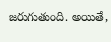జరుగుతుంది. అయితే,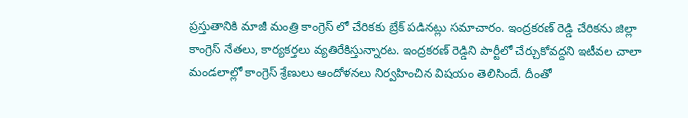ప్రస్తుతానికి మాజీ మంత్రి కాంగ్రెస్ లో చేరికకు బ్రేక్ పడినట్లు సమాచారం. ఇంద్రకరణ్ రెడ్డి చేరికను జిల్లా కాంగ్రెస్ నేతలు, కార్యకర్తలు వ్యతిరేకిస్తున్నారట. ఇంద్రకరణ్ రెడ్డిని పార్టీలో చేర్చుకోవద్దని ఇటీవల చాలా మండలాల్లో కాంగ్రెస్ శ్రేణులు ఆందోళనలు నిర్వహించిన విషయం తెలిసిందే. దీంతో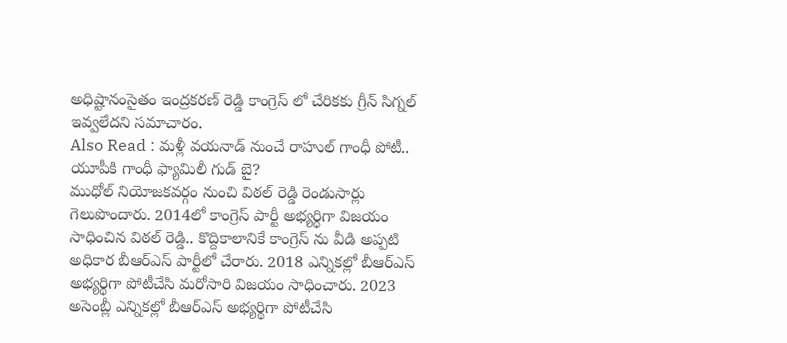అధిష్టానంసైతం ఇంద్రకరణ్ రెడ్డి కాంగ్రెస్ లో చేరికకు గ్రీన్ సిగ్నల్ ఇవ్వలేదని సమాచారం.
Also Read : మళ్లీ వయనాడ్ నుంచే రాహుల్ గాంధీ పోటీ.. యూపీకి గాంధీ ఫ్యామిలీ గుడ్ బై?
ముధోల్ నియోజకవర్గం నుంచి విఠల్ రెడ్డి రెండుసార్లు గెలుపొందారు. 2014లో కాంగ్రెస్ పార్టీ అభ్యర్థిగా విజయం సాధించిన విఠల్ రెడ్డి.. కొద్దికాలానికే కాంగ్రెస్ ను వీడి అప్పటి అధికార బీఆర్ఎస్ పార్టీలో చేరారు. 2018 ఎన్నికల్లో బీఆర్ఎస్ అభ్యర్థిగా పోటీచేసి మరోసారి విజయం సాధించారు. 2023 అసెంబ్లీ ఎన్నికల్లో బీఆర్ఎస్ అభ్యర్థిగా పోటీచేసి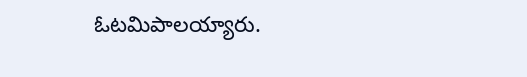ఓటమిపాలయ్యారు.